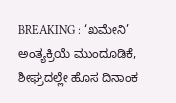BREAKING : ‘ಖಮೇನಿ’ ಅಂತ್ಯಕ್ರಿಯೆ ಮುಂದೂಡಿಕೆ, ಶೀಘ್ರದಲ್ಲೇ ಹೊಸ ದಿನಾಂಕ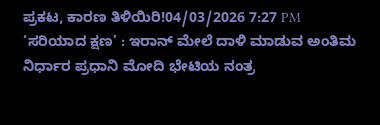ಪ್ರಕಟ, ಕಾರಣ ತಿಳಿಯಿರಿ!04/03/2026 7:27 PM
‘ಸರಿಯಾದ ಕ್ಷಣ’ : ಇರಾನ್ ಮೇಲೆ ದಾಳಿ ಮಾಡುವ ಅಂತಿಮ ನಿರ್ಧಾರ ಪ್ರಧಾನಿ ಮೋದಿ ಭೇಟಿಯ ನಂತ್ರ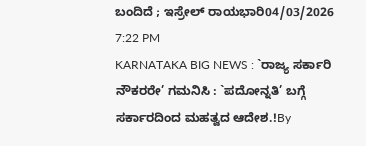ಬಂದಿದೆ ; ಇಸ್ರೇಲ್ ರಾಯಭಾರಿ04/03/2026 7:22 PM
KARNATAKA BIG NEWS : `ರಾಜ್ಯ ಸರ್ಕಾರಿ ನೌಕರರೇ’ ಗಮನಿಸಿ : `ಪದೋನ್ನತಿ’ ಬಗ್ಗೆ ಸರ್ಕಾರದಿಂದ ಮಹತ್ವದ ಆದೇಶ.!By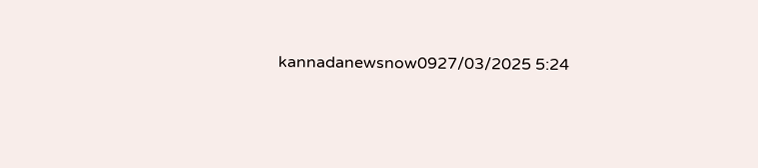kannadanewsnow0927/03/2025 5:24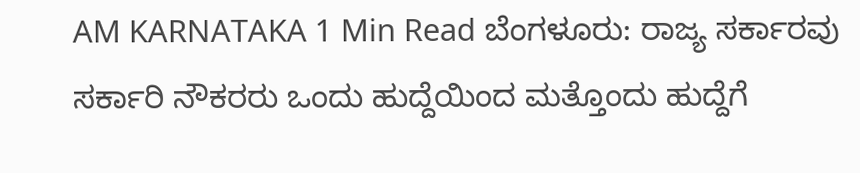AM KARNATAKA 1 Min Read ಬೆಂಗಳೂರು: ರಾಜ್ಯ ಸರ್ಕಾರವು ಸರ್ಕಾರಿ ನೌಕರರು ಒಂದು ಹುದ್ದೆಯಿಂದ ಮತ್ತೊಂದು ಹುದ್ದೆಗೆ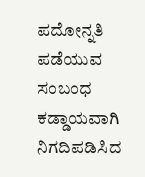ಪದೋನ್ನತಿ ಪಡೆಯುವ ಸಂಬಂಧ ಕಡ್ಡಾಯವಾಗಿ ನಿಗದಿಪಡಿಸಿದ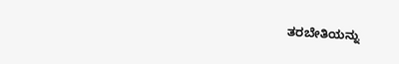ತರಬೇತಿಯನ್ನು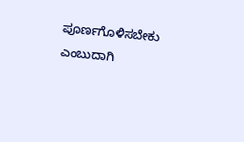ಪೂರ್ಣಗೊಳಿಸಬೇಕು ಎಂಬುದಾಗಿ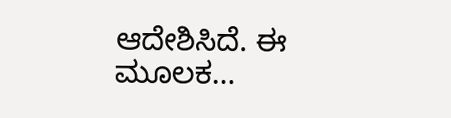ಆದೇಶಿಸಿದೆ. ಈ ಮೂಲಕ…